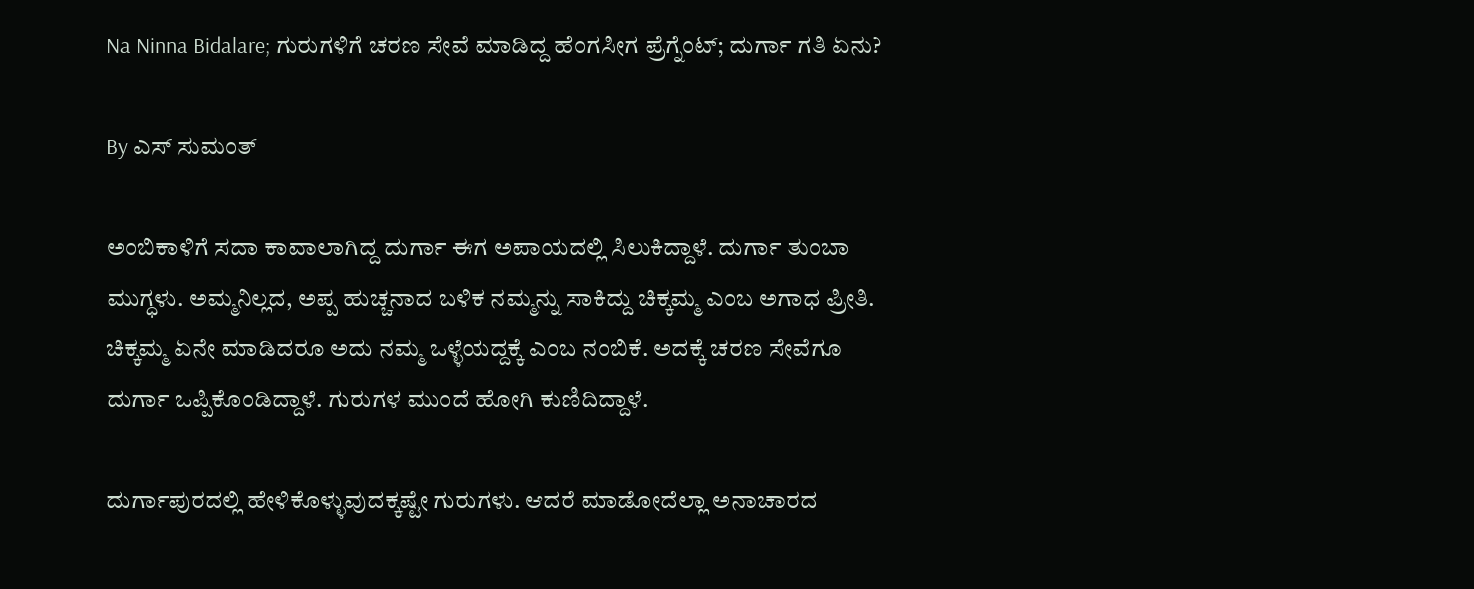Na Ninna Bidalare; ಗುರುಗಳಿಗೆ ಚರಣ ಸೇವೆ ಮಾಡಿದ್ದ ಹೆಂಗಸೀಗ ಪ್ರೆಗ್ನೆಂಟ್; ದುರ್ಗಾ ಗತಿ ಏನು?

By ಎಸ್ ಸುಮಂತ್

ಅಂಬಿಕಾಳಿಗೆ ಸದಾ ಕಾವಾಲಾಗಿದ್ದ ದುರ್ಗಾ ಈಗ ಅಪಾಯದಲ್ಲಿ ಸಿಲುಕಿದ್ದಾಳೆ. ದುರ್ಗಾ ತುಂಬಾ ಮುಗ್ಧಳು. ಅಮ್ಮನಿಲ್ಲದ, ಅಪ್ಪ ಹುಚ್ಚನಾದ ಬಳಿಕ ನಮ್ಮನ್ನು ಸಾಕಿದ್ದು ಚಿಕ್ಕಮ್ಮ ಎಂಬ ಅಗಾಧ ಪ್ರೀತಿ. ಚಿಕ್ಕಮ್ಮ ಏನೇ ಮಾಡಿದರೂ ಅದು ನಮ್ಮ ಒಳ್ಳೆಯದ್ದಕ್ಕೆ ಎಂಬ ನಂಬಿಕೆ. ಅದಕ್ಕೆ ಚರಣ ಸೇವೆಗೂ ದುರ್ಗಾ ಒಪ್ಪಿಕೊಂಡಿದ್ದಾಳೆ. ಗುರುಗಳ ಮುಂದೆ ಹೋಗಿ ಕುಣಿದಿದ್ದಾಳೆ.

ದುರ್ಗಾಪುರದಲ್ಲಿ ಹೇಳಿಕೊಳ್ಳುವುದಕ್ಕಷ್ಟೇ ಗುರುಗಳು. ಆದರೆ ಮಾಡೋದೆಲ್ಲಾ ಅನಾಚಾರದ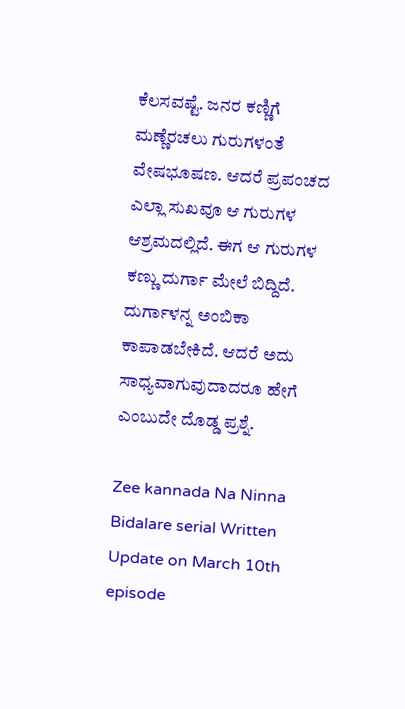ಕೆಲಸವಷ್ಟೆ. ಜನರ ಕಣ್ಣಿಗೆ ಮಣ್ಣೆರಚಲು ಗುರುಗಳಂತೆ ವೇಷಭೂಷಣ. ಆದರೆ ಪ್ರಪಂಚದ ಎಲ್ಲಾ ಸುಖವೂ ಆ ಗುರುಗಳ ಆಶ್ರಮದಲ್ಲಿದೆ. ಈಗ ಆ ಗುರುಗಳ ಕಣ್ಣು ದುರ್ಗಾ ಮೇಲೆ ಬಿದ್ದಿದೆ. ದುರ್ಗಾಳನ್ನ ಅಂಬಿಕಾ ಕಾಪಾಡಬೇಕಿದೆ. ಆದರೆ ಅದು ಸಾಧ್ಯವಾಗುವುದಾದರೂ ಹೇಗೆ ಎಂಬುದೇ ದೊಡ್ಡ ಪ್ರಶ್ನೆ.

Zee kannada Na Ninna Bidalare serial Written Update on March 10th episode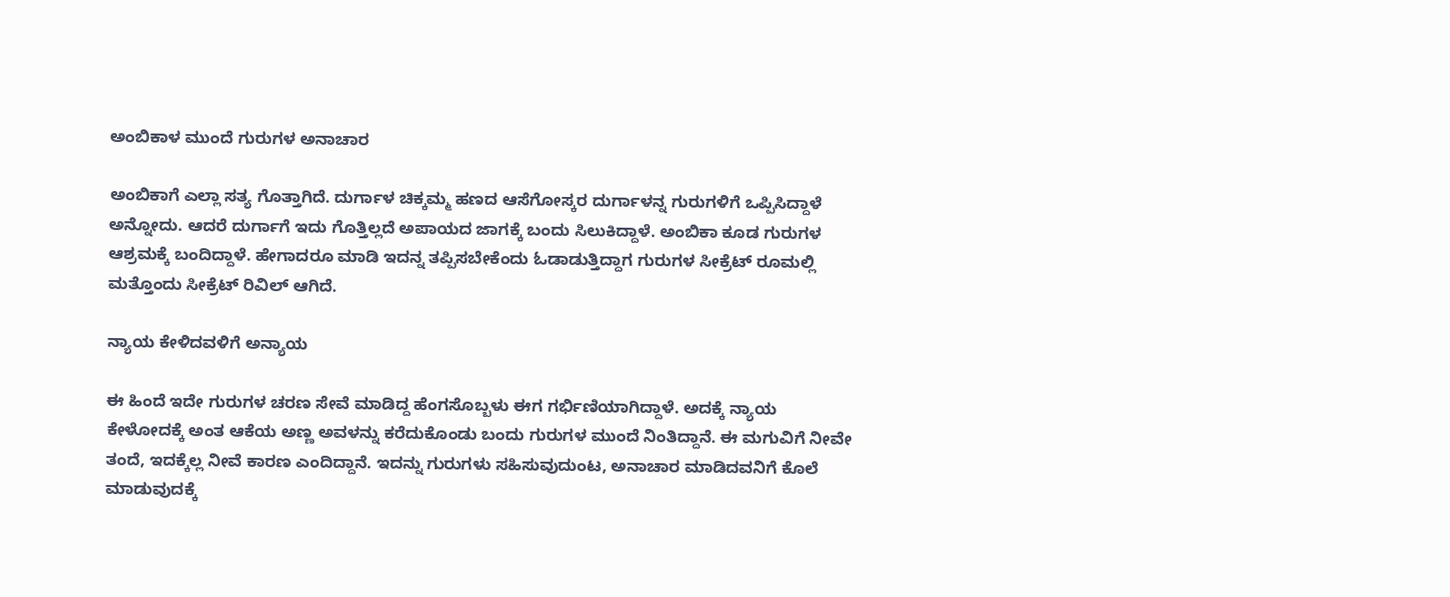ಅಂಬಿಕಾಳ ಮುಂದೆ ಗುರುಗಳ ಅನಾಚಾರ

ಅಂಬಿಕಾಗೆ ಎಲ್ಲಾ ಸತ್ಯ ಗೊತ್ತಾಗಿದೆ. ದುರ್ಗಾಳ ಚಿಕ್ಕಮ್ಮ ಹಣದ ಆಸೆಗೋಸ್ಕರ ದುರ್ಗಾಳನ್ನ ಗುರುಗಳಿಗೆ ಒಪ್ಪಿಸಿದ್ದಾಳೆ ಅನ್ನೋದು. ಆದರೆ ದುರ್ಗಾಗೆ ಇದು ಗೊತ್ತಿಲ್ಲದೆ ಅಪಾಯದ ಜಾಗಕ್ಕೆ ಬಂದು ಸಿಲುಕಿದ್ದಾಳೆ. ಅಂಬಿಕಾ ಕೂಡ ಗುರುಗಳ ಆಶ್ರಮಕ್ಕೆ ಬಂದಿದ್ದಾಳೆ. ಹೇಗಾದರೂ ಮಾಡಿ ಇದನ್ನ ತಪ್ಪಿಸಬೇಕೆಂದು ಓಡಾಡುತ್ತಿದ್ದಾಗ ಗುರುಗಳ ಸೀಕ್ರೆಟ್ ರೂಮಲ್ಲಿ ಮತ್ತೊಂದು ಸೀಕ್ರೆಟ್ ರಿವಿಲ್ ಆಗಿದೆ.

ನ್ಯಾಯ ಕೇಳಿದವಳಿಗೆ ಅನ್ಯಾಯ

ಈ ಹಿಂದೆ ಇದೇ ಗುರುಗಳ ಚರಣ ಸೇವೆ ಮಾಡಿದ್ದ ಹೆಂಗಸೊಬ್ಬಳು ಈಗ ಗರ್ಭಿಣಿಯಾಗಿದ್ದಾಳೆ. ಅದಕ್ಕೆ ನ್ಯಾಯ ಕೇಳೋದಕ್ಕೆ ಅಂತ ಆಕೆಯ ಅಣ್ಣ ಅವಳನ್ನು ಕರೆದುಕೊಂಡು ಬಂದು ಗುರುಗಳ ಮುಂದೆ ನಿಂತಿದ್ದಾನೆ. ಈ ಮಗುವಿಗೆ ನೀವೇ ತಂದೆ, ಇದಕ್ಕೆಲ್ಲ ನೀವೆ ಕಾರಣ ಎಂದಿದ್ದಾನೆ. ಇದನ್ನು ಗುರುಗಳು ಸಹಿಸುವುದುಂಟ, ಅನಾಚಾರ ಮಾಡಿದವನಿಗೆ ಕೊಲೆ ಮಾಡುವುದಕ್ಕೆ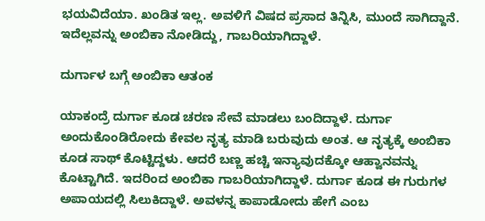ಭಯವಿದೆಯಾ. ಖಂಡಿತ ಇಲ್ಲ. ಅವಳಿಗೆ ವಿಷದ ಪ್ರಸಾದ ತಿನ್ನಿಸಿ, ಮುಂದೆ ಸಾಗಿದ್ದಾನೆ. ಇದೆಲ್ಲವನ್ನು ಅಂಬಿಕಾ ನೋಡಿದ್ದು, ಗಾಬರಿಯಾಗಿದ್ದಾಳೆ.

ದುರ್ಗಾಳ ಬಗ್ಗೆ ಅಂಬಿಕಾ ಆತಂಕ

ಯಾಕಂದ್ರೆ ದುರ್ಗಾ ಕೂಡ ಚರಣ ಸೇವೆ ಮಾಡಲು ಬಂದಿದ್ದಾಳೆ. ದುರ್ಗಾ ಅಂದುಕೊಂಡಿರೋದು ಕೇವಲ ನೃತ್ಯ ಮಾಡಿ ಬರುವುದು ಅಂತ. ಆ ನೃತ್ಯಕ್ಕೆ ಅಂಬಿಕಾ ಕೂಡ ಸಾಥ್ ಕೊಟ್ಟಿದ್ದಳು. ಆದರೆ ಬಣ್ಣ ಹಚ್ಚಿ ಇನ್ಯಾವುದಕ್ಕೋ ಆಹ್ವಾನವನ್ನು ಕೊಟ್ಟಾಗಿದೆ. ಇದರಿಂದ ಅಂಬಿಕಾ ಗಾಬರಿಯಾಗಿದ್ದಾಳೆ. ದುರ್ಗಾ ಕೂಡ ಈ ಗುರುಗಳ ಅಪಾಯದಲ್ಲಿ ಸಿಲುಕಿದ್ದಾಳೆ. ಅವಳನ್ನ ಕಾಪಾಡೋದು ಹೇಗೆ ಎಂಬ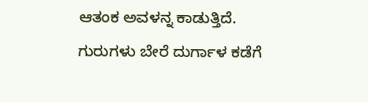ಆತಂಕ ಅವಳನ್ನ ಕಾಡುತ್ತಿದೆ. ಗುರುಗಳು ಬೇರೆ ದುರ್ಗಾಳ ಕಡೆಗೆ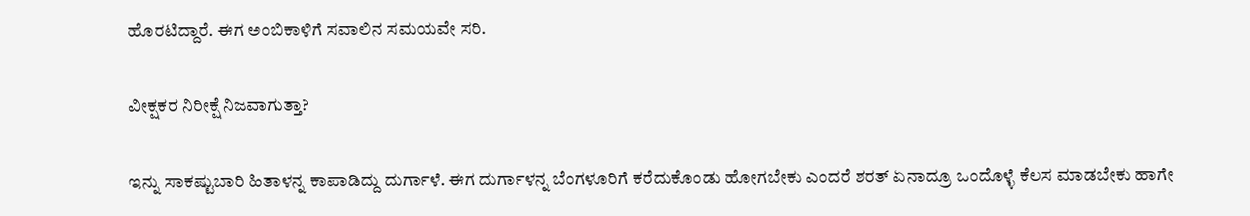ಹೊರಟಿದ್ದಾರೆ. ಈಗ ಅಂಬಿಕಾಳಿಗೆ ಸವಾಲಿನ ಸಮಯವೇ ಸರಿ.

ವೀಕ್ಷಕರ ನಿರೀಕ್ಷೆ ನಿಜವಾಗುತ್ತಾ?

ಇನ್ನು ಸಾಕಷ್ಟು‌ಬಾರಿ ಹಿತಾಳನ್ನ ಕಾಪಾಡಿದ್ದು ದುರ್ಗಾಳೆ. ಈಗ ದುರ್ಗಾಳನ್ನ ಬೆಂಗಳೂರಿಗೆ ಕರೆದುಕೊಂಡು ಹೋಗಬೇಕು ಎಂದರೆ ಶರತ್ ಏನಾದ್ರೂ ಒಂದೊಳ್ಳೆ ಕೆಲಸ ಮಾಡಬೇಕು ಹಾಗೇ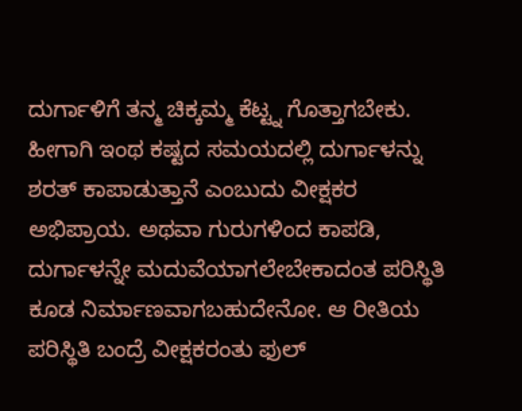ದುರ್ಗಾಳಿಗೆ ತನ್ಮ ಚಿಕ್ಕಮ್ಮ ಕೆಟ್ಟ್ನ ಗೊತ್ತಾಗಬೇಕು. ಹೀಗಾಗಿ ಇಂಥ ಕಷ್ಟದ ಸಮಯದಲ್ಲಿ ದುರ್ಗಾಳನ್ನು ಶರತ್ ಕಾಪಾಡುತ್ತಾನೆ ಎಂಬುದು ವೀಕ್ಷಕರ ಅಭಿಪ್ರಾಯ. ಅಥವಾ ಗುರುಗಳಿಂದ ಕಾಪಡಿ, ದುರ್ಗಾಳನ್ನೇ ಮದುವೆಯಾಗಲೇಬೇಕಾದಂತ ಪರಿಸ್ಥಿತಿ ಕೂಡ ನಿರ್ಮಾಣವಾಗಬಹುದೇನೋ. ಆ ರೀತಿಯ ಪರಿಸ್ಥಿತಿ ಬಂದ್ರೆ ವೀಕ್ಷಕರಂತು ಫುಲ್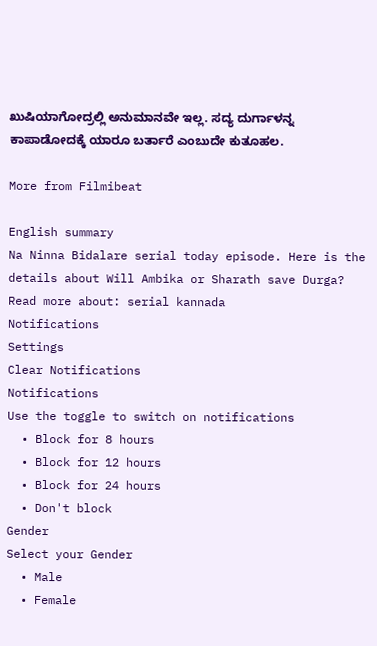ಖುಷಿಯಾಗೋದ್ರಲ್ಲಿ ಅನುಮಾನವೇ ಇಲ್ಲ. ಸದ್ಯ ದುರ್ಗಾಳನ್ನ ಕಾಪಾಡೋದಕ್ಕೆ ಯಾರೂ ಬರ್ತಾರೆ ಎಂಬುದೇ ಕುತೂಹಲ.

More from Filmibeat

English summary
Na Ninna Bidalare serial today episode. Here is the details about Will Ambika or Sharath save Durga?
Read more about: serial kannada
Notifications
Settings
Clear Notifications
Notifications
Use the toggle to switch on notifications
  • Block for 8 hours
  • Block for 12 hours
  • Block for 24 hours
  • Don't block
Gender
Select your Gender
  • Male
  • Female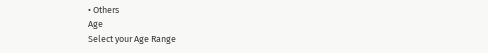• Others
Age
Select your Age Range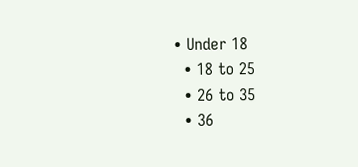• Under 18
  • 18 to 25
  • 26 to 35
  • 36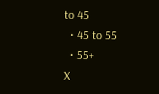to 45
  • 45 to 55
  • 55+
X